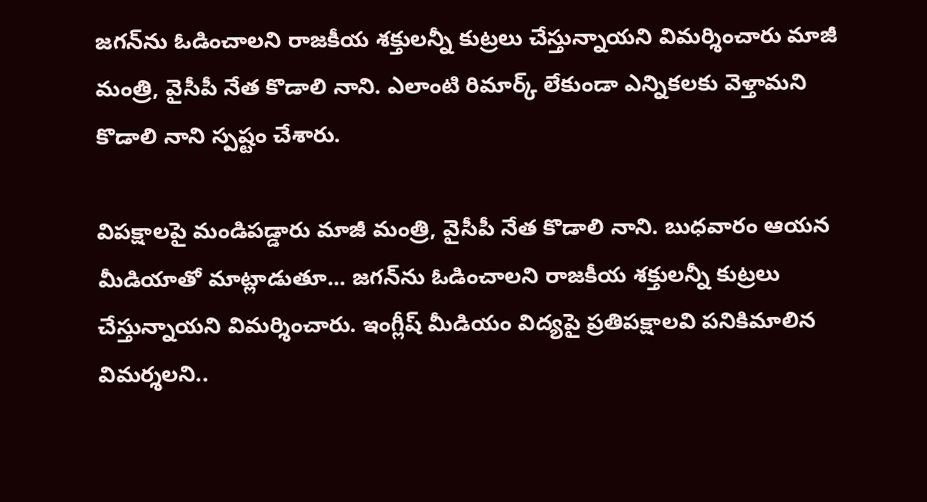జగన్‌ను ఓడించాలని రాజకీయ శక్తులన్నీ కుట్రలు చేస్తున్నాయని విమర్శించారు మాజీ మంత్రి, వైసీపీ నేత కొడాలి నాని. ఎలాంటి రిమార్క్ లేకుండా ఎన్నికలకు వెళ్తామని కొడాలి నాని స్పష్టం చేశారు.

విపక్షాలపై మండిపడ్డారు మాజీ మంత్రి, వైసీపీ నేత కొడాలి నాని. బుధవారం ఆయన మీడియాతో మాట్లాడుతూ... జగన్‌ను ఓడించాలని రాజకీయ శక్తులన్నీ కుట్రలు చేస్తున్నాయని విమర్శించారు. ఇంగ్లీష్ మీడియం విద్యపై ప్రతిపక్షాలవి పనికిమాలిన విమర్శలని..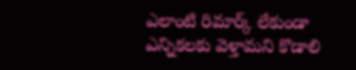ఎలాంటి రిమార్క్ లేకుండా ఎన్నికలకు వెళ్తామని కొడాలి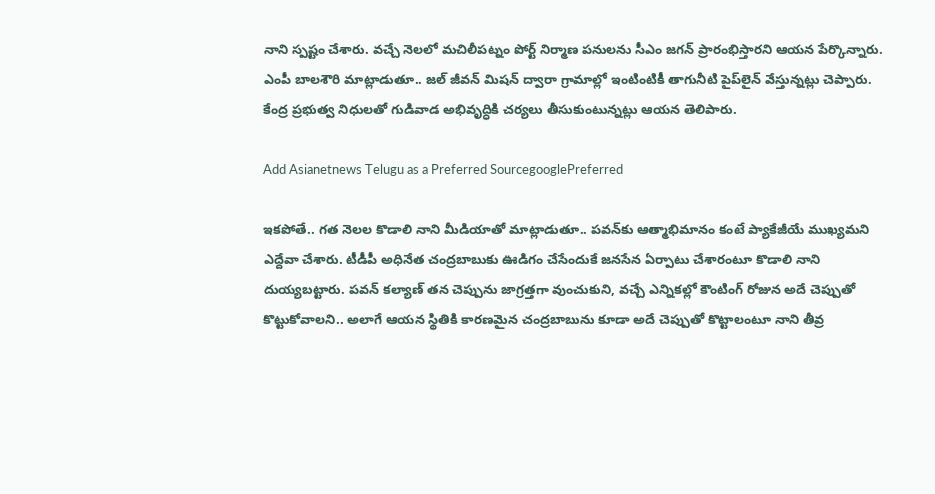నాని స్పష్టం చేశారు. వచ్చే నెలలో మచిలీపట్నం పోర్ట్ నిర్మాణ పనులను సీఎం జగన్ ప్రారంభిస్తారని ఆయన పేర్కొన్నారు. ఎంపీ బాలశౌరి మాట్లాడుతూ.. జల్ జీవన్ మిషన్ ద్వారా గ్రామాల్లో ఇంటింటికీ తాగునీటి పైప్‌లైన్ వేస్తున్నట్లు చెప్పారు. కేంద్ర ప్రభుత్వ నిధులతో గుడివాడ అభివృద్ధికి చర్యలు తీసుకుంటున్నట్లు ఆయన తెలిపారు.

Add Asianetnews Telugu as a Preferred SourcegooglePreferred

ఇకపోతే.. గత నెలల కొడాలి నాని మీడియాతో మాట్లాడుతూ.. పవన్‌కు ఆత్మాభిమానం కంటే ప్యాకేజీయే ముఖ్యమని ఎద్దేవా చేశారు. టీడీపీ అధినేత చంద్రబాబుకు ఊడిగం చేసేందుకే జనసేన ఏర్పాటు చేశారంటూ కొడాలి నాని దుయ్యబట్టారు. పవన్ కల్యాణ్ తన చెప్పును జాగ్రత్తగా వుంచుకుని, వచ్చే ఎన్నికల్లో కౌంటింగ్ రోజున అదే చెప్పుతో కొట్టుకోవాలని.. అలాగే ఆయన స్థితికి కారణమైన చంద్రబాబును కూడా అదే చెప్పుతో కొట్టాలంటూ నాని తీవ్ర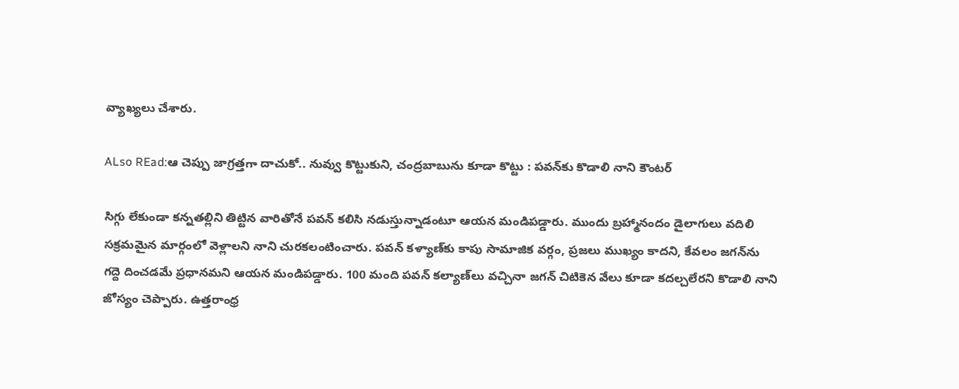వ్యాఖ్యలు చేశారు.

ALso REad:ఆ చెప్పు జాగ్రత్తగా దాచుకో.. నువ్వు కొట్టుకుని, చంద్రబాబును కూడా కొట్టు : పవన్‌‌కు కొడాలి నాని కౌంటర్

సిగ్గు లేకుండా కన్నతల్లిని తిట్టిన వారితోనే పవన్ కలిసి నడుస్తున్నాడంటూ ఆయన మండిపడ్డారు. ముందు బ్రహ్మానందం డైలాగులు వదిలి సక్రమమైన మార్గంలో వెళ్లాలని నాని చురకలంటించారు. పవన్ కళ్యాణ్‌కు కాపు సామాజిక వర్గం, ప్రజలు ముఖ్యం కాదని, కేవలం జగన్‌ను గద్దె దించడమే ప్రధానమని ఆయన మండిపడ్డారు. 100 మంది పవన్ కల్యాణ్‌లు వచ్చినా జగన్ చిటికెన వేలు కూడా కదల్చలేరని కొడాలి నాని జోస్యం చెప్పారు. ఉత్తరాంధ్ర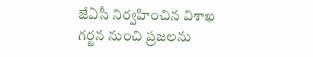జేఏసీ నిర్వహించిన విశాఖ గర్జన నుంచి ప్రజలను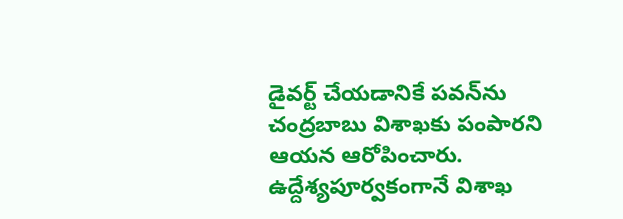డైవర్ట్ చేయడానికే పవన్‌ను చంద్రబాబు విశాఖకు పంపారని ఆయన ఆరోపించారు. ఉద్దేశ్యపూర్వకంగానే విశాఖ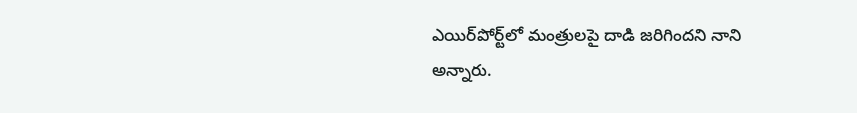ఎయిర్‌పోర్ట్‌లో మంత్రులపై దాడి జరిగిందని నాని అన్నారు.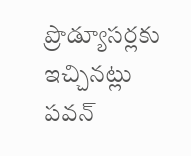ప్రొడ్యూసర్లకు ఇచ్చినట్లు పవన్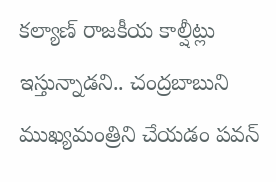కల్యాణ్ రాజకీయ కాల్షీట్లు ఇస్తున్నాడని.. చంద్రబాబుని ముఖ్యమంత్రిని చేయడం పవన్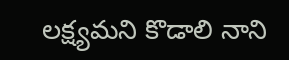లక్ష్యమని కొడాలి నాని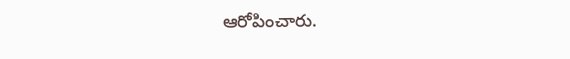ఆరోపించారు.